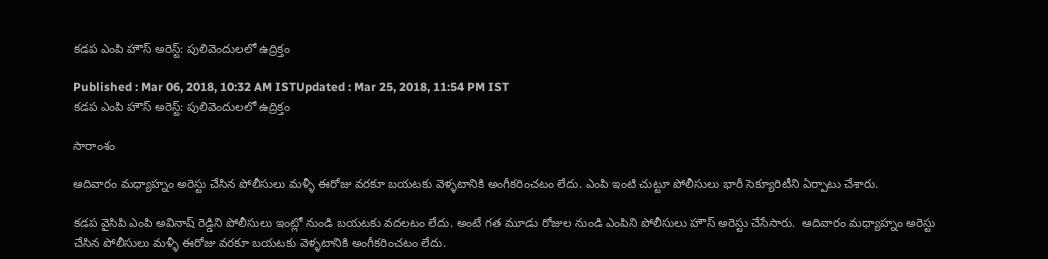కడప ఎంపి హౌస్ అరెస్ట్: పులివెందులలో ఉద్రిక్తం

Published : Mar 06, 2018, 10:32 AM ISTUpdated : Mar 25, 2018, 11:54 PM IST
కడప ఎంపి హౌస్ అరెస్ట్: పులివెందులలో ఉద్రిక్తం

సారాంశం

ఆదివారం మధ్యాహ్నం అరెస్టు చేసిన పోలీసులు మళ్ళీ ఈరోజు వరకూ బయటకు వెళ్ళటానికి అంగీకరించటం లేదు. ఎంపి ఇంటి చుట్టూ పోలీసులు భారీ సెక్యూరిటీని ఏర్పాటు చేశారు.

కడప వైసిపి ఎంపి అవినాష్ రెడ్డిని పోలీసులు ఇంట్లో నుండి బయటకు వదలటం లేదు. అంటే గత మూడు రోజుల నుండి ఎంపిని పోలీసులు హౌస్ అరెస్టు చేసేసారు.  ఆదివారం మధ్యాహ్నం అరెస్టు చేసిన పోలీసులు మళ్ళీ ఈరోజు వరకూ బయటకు వెళ్ళటానికి అంగీకరించటం లేదు.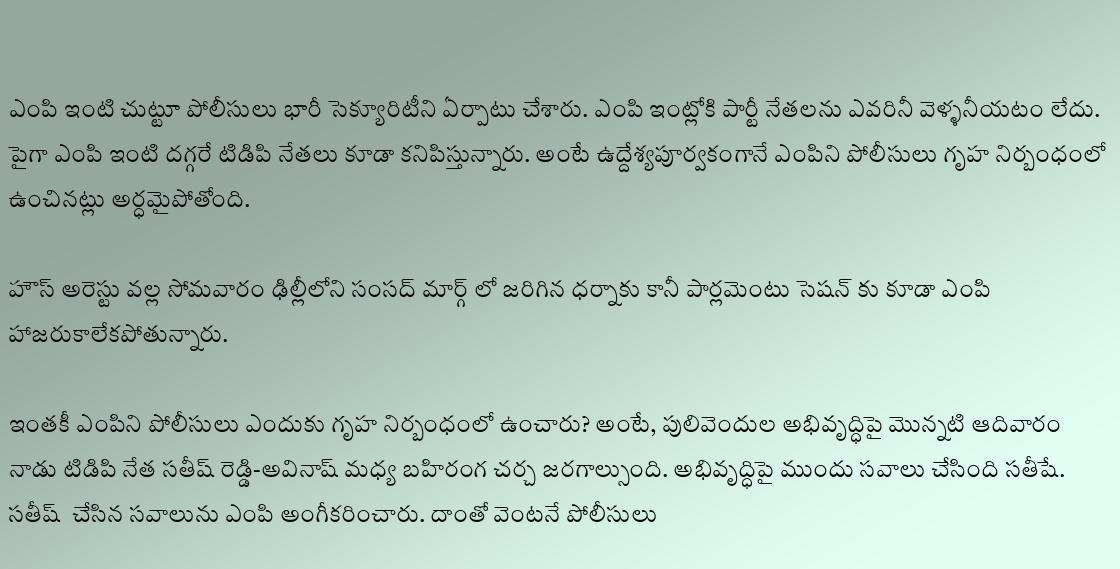ఎంపి ఇంటి చుట్టూ పోలీసులు భారీ సెక్యూరిటీని ఏర్పాటు చేశారు. ఎంపి ఇంట్లోకి పార్టీ నేతలను ఎవరినీ వెళ్ళనీయటం లేదు. పైగా ఎంపి ఇంటి దగ్గరే టిడిపి నేతలు కూడా కనిపిస్తున్నారు. అంటే ఉద్దేశ్యపూర్వకంగానే ఎంపిని పోలీసులు గృహ నిర్బంధంలో ఉంచినట్లు అర్ధమైపోతోంది.

హౌస్ అరెస్టు వల్ల సోమవారం ఢిల్లీలోని సంసద్ మార్గ్ లో జరిగిన ధర్నాకు కానీ పార్లమెంటు సెషన్ కు కూడా ఎంపి హాజరుకాలేకపోతున్నారు.

ఇంతకీ ఎంపిని పోలీసులు ఎందుకు గృహ నిర్బంధంలో ఉంచారు? అంటే, పులివెందుల అభివృద్ధిపై మొన్నటి ఆదివారం నాడు టిడిపి నేత సతీష్ రెడ్డి-అవినాష్ మధ్య బహిరంగ చర్చ జరగాల్సుంది. అభివృద్ధిపై ముందు సవాలు చేసింది సతీషే. సతీష్  చేసిన సవాలును ఎంపి అంగీకరించారు. దాంతో వెంటనే పోలీసులు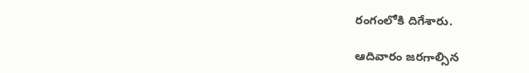రంగంలోకి దిగేశారు.

ఆదివారం జరగాల్సిన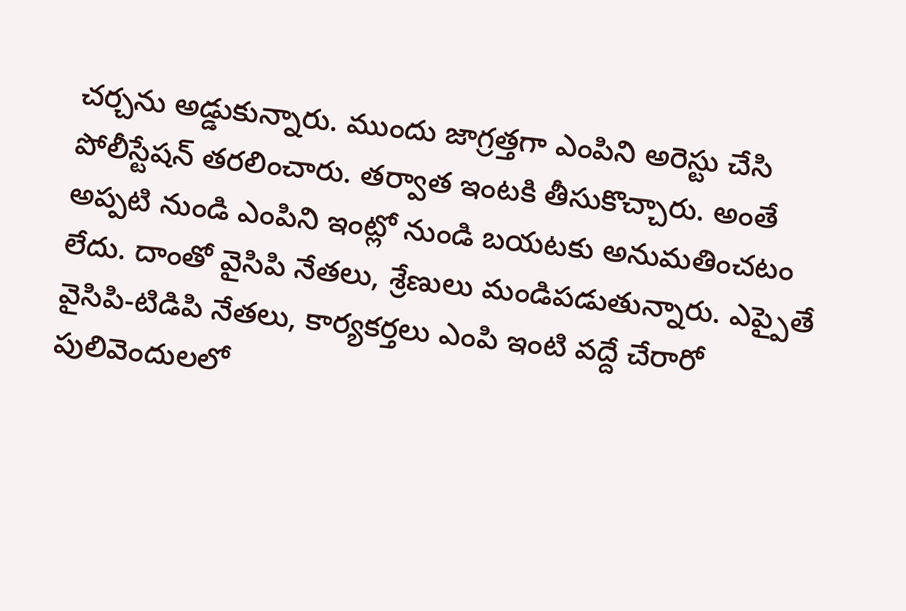చర్చను అడ్డుకున్నారు. ముందు జాగ్రత్తగా ఎంపిని అరెస్టు చేసి పోలీస్టేషన్ తరలించారు. తర్వాత ఇంటకి తీసుకొచ్చారు. అంతే అప్పటి నుండి ఎంపిని ఇంట్లో నుండి బయటకు అనుమతించటం లేదు. దాంతో వైసిపి నేతలు, శ్రేణులు మండిపడుతున్నారు. ఎప్పైతే వైసిపి-టిడిపి నేతలు, కార్యకర్తలు ఎంపి ఇంటి వద్దే చేరారో పులివెందులలో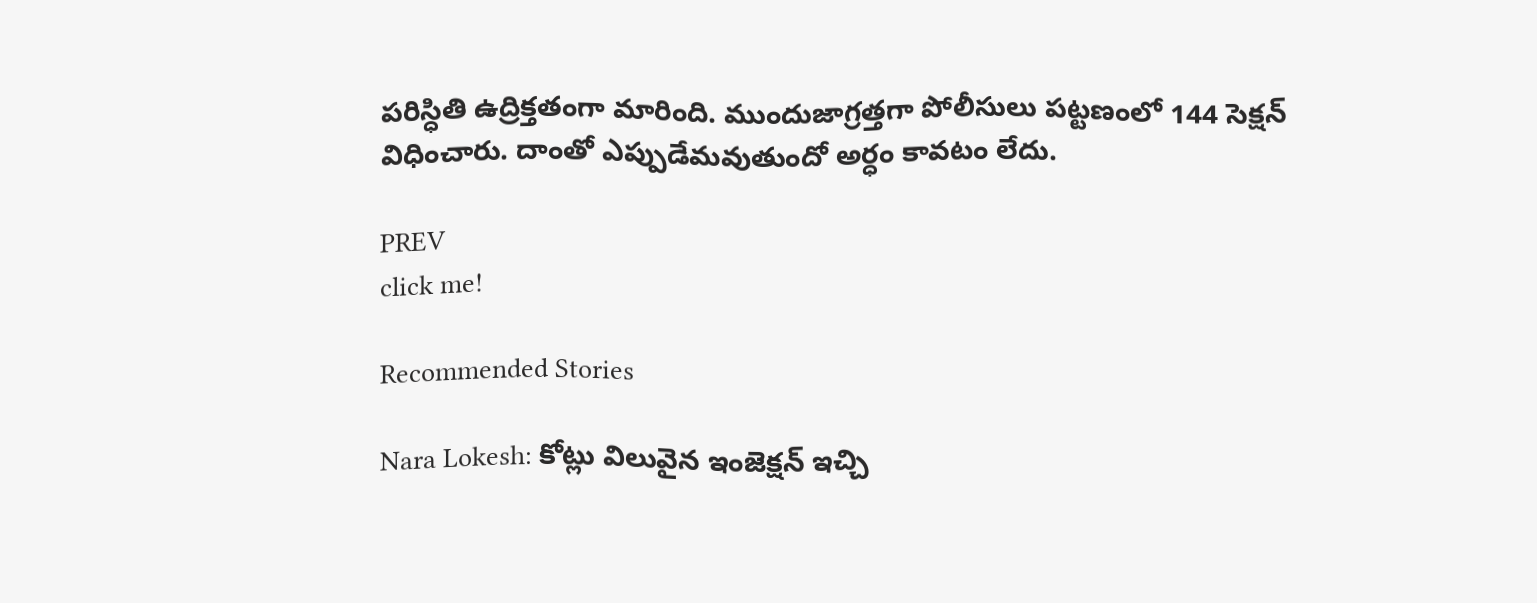పరిస్ధితి ఉద్రిక్తతంగా మారింది. ముందుజాగ్రత్తగా పోలీసులు పట్టణంలో 144 సెక్షన్ విధించారు. దాంతో ఎప్పుడేమవుతుందో అర్ధం కావటం లేదు.

PREV
click me!

Recommended Stories

Nara Lokesh: కోట్లు విలువైన ఇంజెక్షన్ ఇచ్చి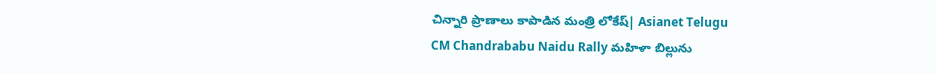చిన్నారి ప్రాణాలు కాపాడిన మంత్రి లోకేష్| Asianet Telugu
CM Chandrababu Naidu Rally మహిళా బిల్లును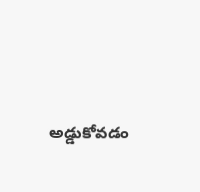అడ్డుకోవడం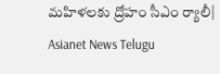మహిళలకు ద్రోహం సీఎం ర్యాలీ| Asianet News Telugu